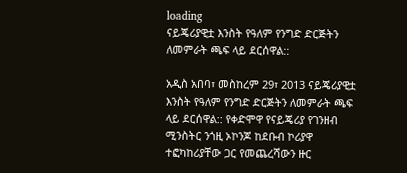loading
ናይጄሪያዊቷ እንስት የዓለም የንግድ ድርጅትን ለመምራት ጫፍ ላይ ደርሰዋል::

አዲስ አበባ፣ መስከረም 29፣ 2013 ናይጄሪያዊቷ እንስት የዓለም የንግድ ድርጅትን ለመምራት ጫፍ ላይ ደርሰዋል:: የቀድሞዋ የናይጄሪያ የገንዘብ ሚንስትር ንጎዚ ኦኮንጆ ከደቡብ ኮሪያዋ ተፎካከሪያቸው ጋር የመጨረሻውን ዙር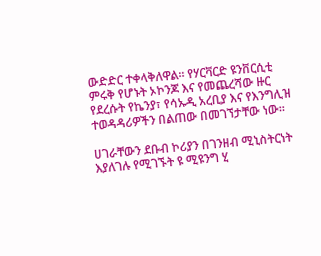ውድድር ተቀላቅለዋል፡፡ የሃርቫርድ ዩንቨርሲቲ ምሩቅ የሆኑት ኦኮንጆ እና የመጨረሻው ዙር የደረሱት የኬንያ፣ የሳኡዲ አረቢያ እና የእንግሊዝ ተወዳዳሪዎችን በልጠው በመገኘታቸው ነው፡፡

ሀገራቸውን ደቡብ ኮሪያን በገንዘብ ሚኒስትርነት እያለገሉ የሚገኙት ዩ ሚዩንግ ሂ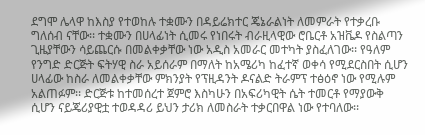ደግሞ ሌላዋ ከእስያ የተወከሉ ተቋሙን በዳይሬክተር ጄኔራልነት ለመምራት የተቃረቡ ግለሰብ ናቸው፡፡ ተቋሙን በሀላፊነት ሲመሩ የነበሩት ብራዚላዊው ሮቤርቶ አዝቬዶ የስልጣን ጊዜያቸውን ሳይጨርሱ በመልቀቃቸው ነው አዲስ አመራር መተካት ያስፈለገው፡፡ የዓለም የንግድ ድርጅት ፍትሃዊ ስራ አይሰራም በማለት ከአሜሪካ ከፈተኛ ወቀሳ የሚደርስበት ሲሆን ሀላፊው ከስራ ለመልቀቃቸው ምክንያት የፕዚዳንት ዶናልድ ትራምፕ ተፅዕኖ ነው የሚሉም አልጠፉም፡፡ ድርጅቱ ከተመሰረተ ጀምሮ እስካሁን በአፍሪካዊት ሴት ተመርቶ የማያውቅ ሲሆን ናይጄሪያዊቷ ተወዳዳሪ ይህን ታሪክ ለመስራት ተቃርበዋል ነው የተባለው፡፡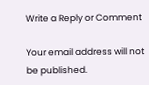Write a Reply or Comment

Your email address will not be published.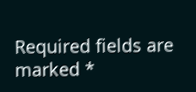Required fields are marked *